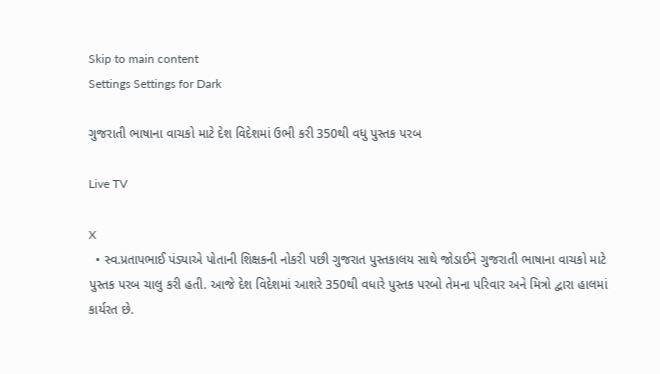Skip to main content
Settings Settings for Dark

ગુજરાતી ભાષાના વાચકો માટે દેશ વિદેશમાં ઉભી કરી 350થી વધુ પુસ્તક પરબ

Live TV

X
  • સ્વ.પ્રતાપભાઈ પંડ્યાએ પોતાની શિક્ષકની નોકરી પછી ગુજરાત પુસ્તકાલય સાથે જોડાઈને ગુજરાતી ભાષાના વાચકો માટે પુસ્તક પરબ ચાલુ કરી હતી. આજે દેશ વિદેશમાં આશરે 350થી વધારે પુસ્તક પરબો તેમના પરિવાર અને મિત્રો દ્વારા હાલમાં કાર્યરત છે.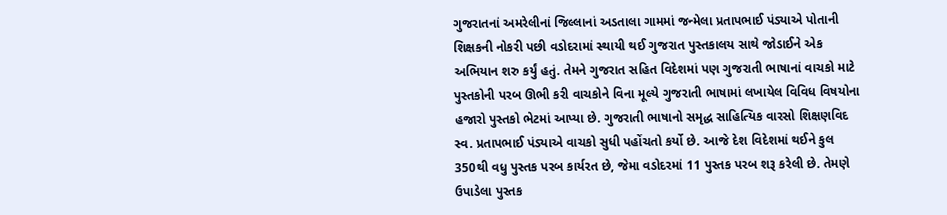ગુજરાતનાં અમરેલીનાં જિલ્લાનાં અડતાલા ગામમાં જન્મેલા પ્રતાપભાઈ પંડ્યાએ પોતાની શિક્ષકની નોકરી પછી વડોદરામાં સ્થાયી થઈ ગુજરાત પુસ્તકાલય સાથે જોડાઈને એક અભિયાન શરુ કર્યું હતું. તેમને ગુજરાત સહિત વિદેશમાં પણ ગુજરાતી ભાષાનાં વાચકો માટે પુસ્તકોની પરબ ઊભી કરી વાચકોને વિના મૂલ્યે ગુજરાતી ભાષામાં લખાયેલ વિવિધ વિષયોના હજારો પુસ્તકો ભેટમાં આપ્યા છે. ગુજરાતી ભાષાનો સમૃદ્ધ સાહિત્યિક વારસો શિક્ષણવિદ સ્વ. પ્રતાપભાઈ પંડ્યાએ વાચકો સુધી પહોંચતો કર્યો છે. આજે દેશ વિદેશમાં થઈને કુલ 350થી વધુ પુસ્તક પરબ કાર્યરત છે, જેમા વડોદરમાં 11 પુસ્તક પરબ શરૂ કરેલી છે. તેમણે ઉપાડેલા પુસ્તક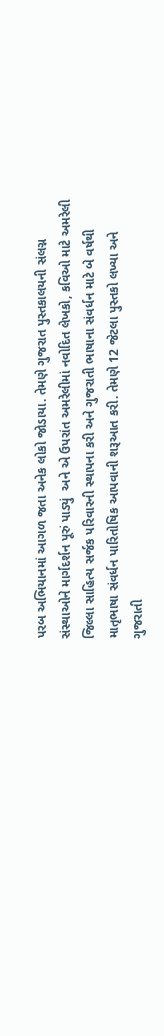પરબ અભિયાનમાં આગળ જતા અનેક લોકો જોડાયા. તેમણે ગુજરાત પુસ્તકાલયની સંલગ્ન સંસ્થાઓને માર્ગદર્શન પૂરું પાડ્યું  અને એ ઉપરાંત અમરેલીમાં નવોદિત લેખકો, કવિઓ માટે અમરેલી જિલ્લા સાહિત્ય સર્જક પરિવારની સ્થાપના કરી અને ગુજરાતી ભાષાના સંવર્ધન માટે બે વર્ષથી માતૃભાષા સંવર્ધન પારિતોષિક આપવાની શરૂઆત કરી. તેમણે 12 જેટલા પુસ્તકો લખ્યા અને ગુજરાતી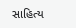સાહિત્ય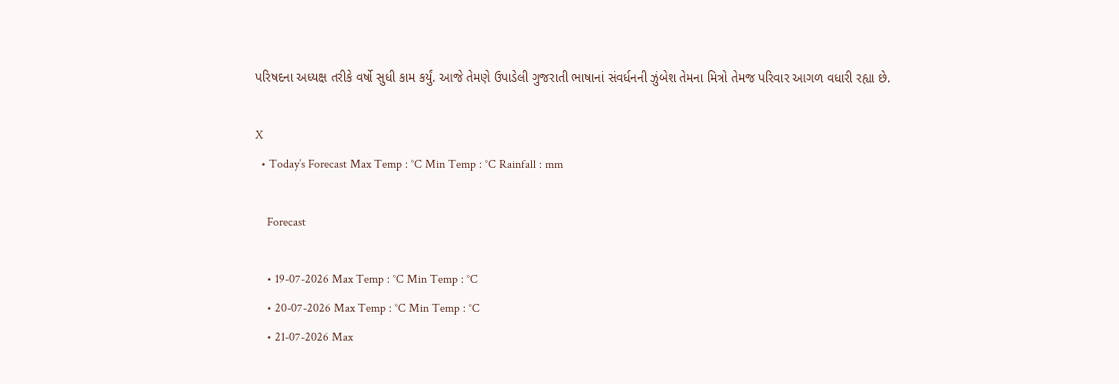પરિષદના અધ્યક્ષ તરીકે વર્ષો સુધી કામ કર્યું. આજે તેમણે ઉપાડેલી ગુજરાતી ભાષાનાં સંવર્ધનની ઝુંબેશ તેમના મિત્રો તેમજ પરિવાર આગળ વધારી રહ્યા છે.

X
  • Today’s Forecast Max Temp : °C Min Temp : °C Rainfall : mm

    Forecast

    • 19-07-2026 Max Temp : °C Min Temp : °C
    • 20-07-2026 Max Temp : °C Min Temp : °C
    • 21-07-2026 Max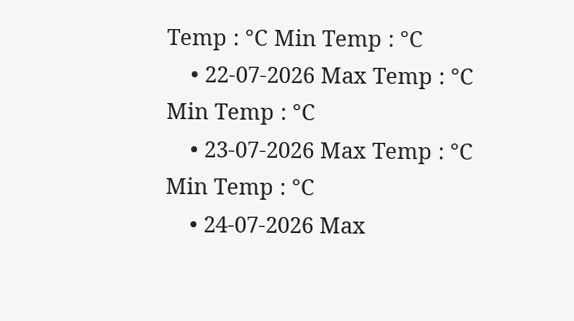Temp : °C Min Temp : °C
    • 22-07-2026 Max Temp : °C Min Temp : °C
    • 23-07-2026 Max Temp : °C Min Temp : °C
    • 24-07-2026 Max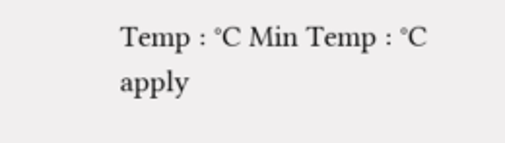Temp : °C Min Temp : °C
apply